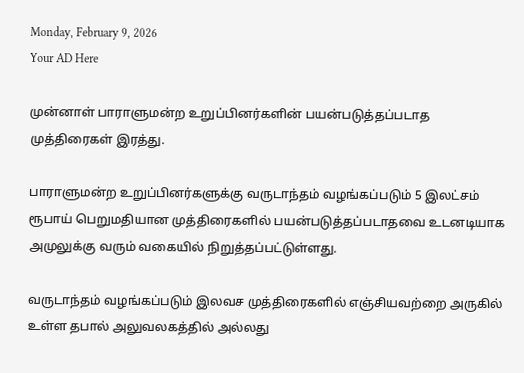Monday, February 9, 2026
Your AD Here

முன்னாள் பாராளுமன்ற உறுப்பினர்களின் பயன்படுத்தப்படாத முத்திரைகள் இரத்து.

பாராளுமன்ற உறுப்பினர்களுக்கு வருடாந்தம் வழங்கப்படும் 5 இலட்சம் ரூபாய் பெறுமதியான முத்திரைகளில் பயன்படுத்தப்படாதவை உடனடியாக அமுலுக்கு வரும் வகையில் நிறுத்தப்பட்டுள்ளது.

வருடாந்தம் வழங்கப்படும் இலவச முத்திரைகளில் எஞ்சியவற்றை அருகில் உள்ள தபால் அலுவலகத்தில் அல்லது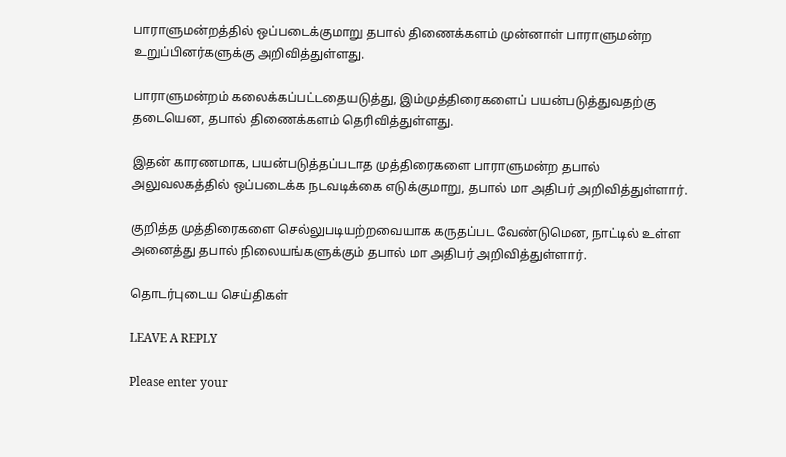பாராளுமன்றத்தில் ஒப்படைக்குமாறு தபால் திணைக்களம் முன்னாள் பாராளுமன்ற உறுப்பினர்களுக்கு அறிவித்துள்ளது.

பாராளுமன்றம் கலைக்கப்பட்டதையடுத்து, இம்முத்திரைகளைப் பயன்படுத்துவதற்கு தடையென, தபால் திணைக்களம் தெரிவித்துள்ளது.

இதன் காரணமாக, பயன்படுத்தப்படாத முத்திரைகளை பாராளுமன்ற தபால் அலுவலகத்தில் ஒப்படைக்க நடவடிக்கை எடுக்குமாறு, தபால் மா அதிபர் அறிவித்துள்ளார்.

குறித்த முத்திரைகளை செல்லுபடியற்றவையாக கருதப்பட வேண்டுமென, நாட்டில் உள்ள அனைத்து தபால் நிலையங்களுக்கும் தபால் மா அதிபர் அறிவித்துள்ளார்.

தொடர்புடைய செய்திகள்

LEAVE A REPLY

Please enter your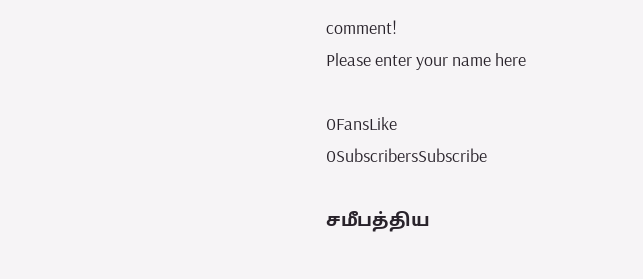comment!
Please enter your name here

0FansLike
0SubscribersSubscribe

சமீபத்திய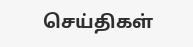செய்திகள்